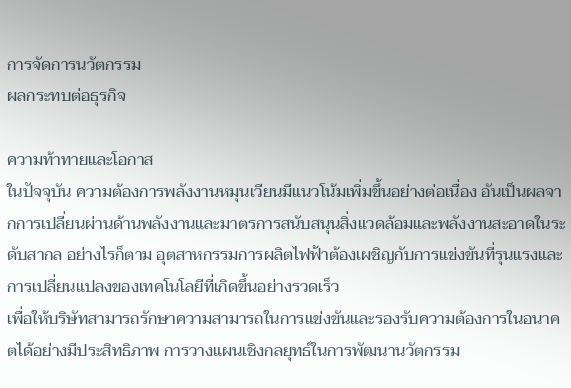การจัดการนวัตกรรม
ผลกระทบต่อธุรกิจ

ความท้าทายและโอกาส
ในปัจจุบัน ความต้องการพลังงานหมุนเวียนมีแนวโน้มเพิ่มขึ้นอย่างต่อเนื่อง อันเป็นผลจากการเปลี่ยนผ่านด้านพลังงานและมาตรการสนับสนุนสิ่งแวดล้อมและพลังงานสะอาดในระดับสากล อย่างไรก็ตาม อุตสาหกรรมการผลิตไฟฟ้าต้องเผชิญกับการแข่งขันที่รุนแรงและการเปลี่ยนแปลงของเทคโนโลยีที่เกิดขึ้นอย่างรวดเร็ว
เพื่อให้บริษัทสามารถรักษาความสามารถในการแข่งขันและรองรับความต้องการในอนาคตได้อย่างมีประสิทธิภาพ การวางแผนเชิงกลยุทธ์ในการพัฒนานวัตกรรม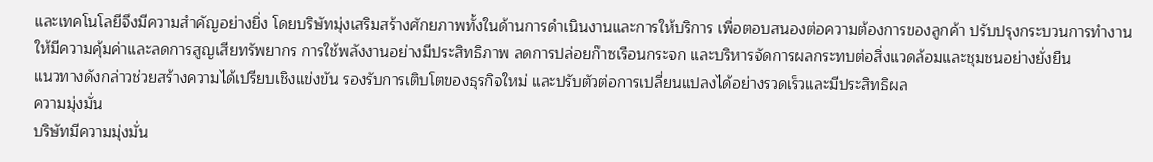และเทคโนโลยีจึงมีความสำคัญอย่างยิ่ง โดยบริษัทมุ่งเสริมสร้างศักยภาพทั้งในด้านการดำเนินงานและการให้บริการ เพื่อตอบสนองต่อความต้องการของลูกค้า ปรับปรุงกระบวนการทำงานให้มีความคุ้มค่าและลดการสูญเสียทรัพยากร การใช้พลังงานอย่างมีประสิทธิภาพ ลดการปล่อยก๊าซเรือนกระจก และบริหารจัดการผลกระทบต่อสิ่งแวดล้อมและชุมชนอย่างยั่งยืน
แนวทางดังกล่าวช่วยสร้างความได้เปรียบเชิงแข่งขัน รองรับการเติบโตของธุรกิจใหม่ และปรับตัวต่อการเปลี่ยนแปลงได้อย่างรวดเร็วและมีประสิทธิผล
ความมุ่งมั่น
บริษัทมีความมุ่งมั่น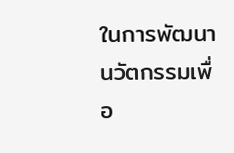ในการพัฒนานวัตกรรมเพื่อ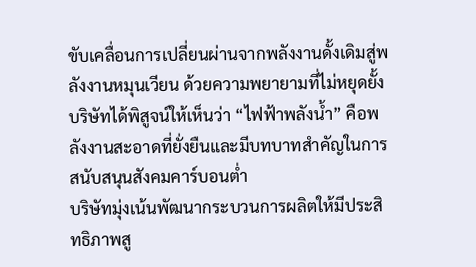ขับเคลื่อนการเปลี่ยนผ่านจากพลังงานดั้งเดิมสู่พลังงานหมุนเวียน ด้วยความพยายามที่ไม่หยุดยั้ง บริษัทได้พิสูจน์ให้เห็นว่า “ไฟฟ้าพลังน้ำ” คือพลังงานสะอาดที่ยั่งยืนและมีบทบาทสำคัญในการสนับสนุนสังคมคาร์บอนต่ำ
บริษัทมุ่งเน้นพัฒนากระบวนการผลิตให้มีประสิทธิภาพสู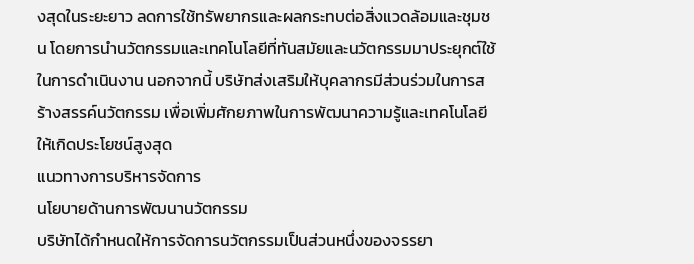งสุดในระยะยาว ลดการใช้ทรัพยากรและผลกระทบต่อสิ่งแวดล้อมและชุมชน โดยการนำนวัตกรรมและเทคโนโลยีที่ทันสมัยและนวัตกรรมมาประยุกต์ใช้ในการดำเนินงาน นอกจากนี้ บริษัทส่งเสริมให้บุคลากรมีส่วนร่วมในการสร้างสรรค์นวัตกรรม เพื่อเพิ่มศักยภาพในการพัฒนาความรู้และเทคโนโลยีให้เกิดประโยชน์สูงสุด
แนวทางการบริหารจัดการ
นโยบายด้านการพัฒนานวัตกรรม
บริษัทได้กำหนดให้การจัดการนวัตกรรมเป็นส่วนหนึ่งของจรรยา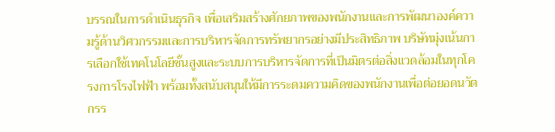บรรณในการดำเนินธุรกิจ เพื่อเสริมสร้างศักยภาพของพนักงานและการพัฒนาองค์ความรู้ด้านวิศวกรรมและการบริหารจัดการทรัพยากรอย่างมีประสิทธิภาพ บริษัทมุ่งเน้นการเลือกใช้เทคโนโลยีชั้นสูงและระบบการบริหารจัดการที่เป็นมิตรต่อสิ่งแวดล้อมในทุกโครงการโรงไฟฟ้า พร้อมทั้งสนับสนุนให้มีการระดมความคิดของพนักงานเพื่อต่อยอดนวัตกรร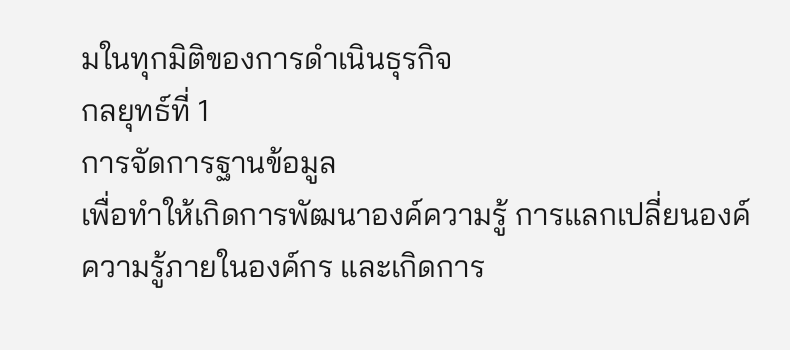มในทุกมิติของการดำเนินธุรกิจ
กลยุทธ์ที่ 1
การจัดการฐานข้อมูล
เพื่อทำให้เกิดการพัฒนาองค์ความรู้ การแลกเปลี่ยนองค์ความรู้ภายในองค์กร และเกิดการ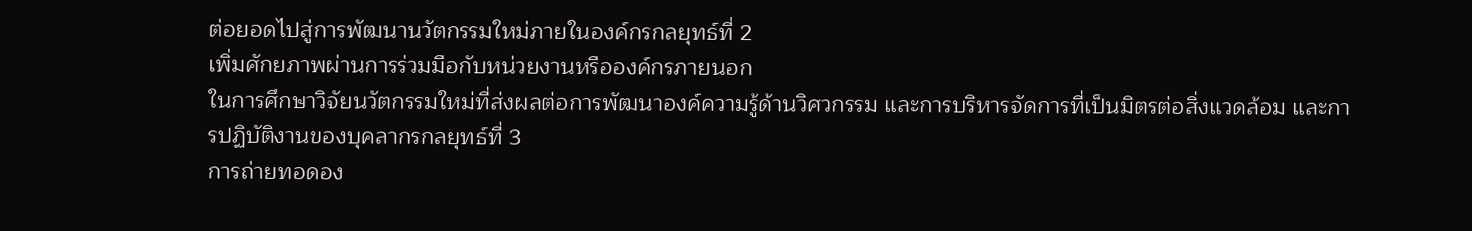ต่อยอดไปสู่การพัฒนานวัตกรรมใหม่ภายในองค์กรกลยุทธ์ที่ 2
เพิ่มศักยภาพผ่านการร่วมมือกับหน่วยงานหรือองค์กรภายนอก
ในการศึกษาวิจัยนวัตกรรมใหม่ที่ส่งผลต่อการพัฒนาองค์ความรู้ด้านวิศวกรรม และการบริหารจัดการที่เป็นมิตรต่อสิ่งแวดล้อม และการปฏิบัติงานของบุคลากรกลยุทธ์ที่ 3
การถ่ายทอดอง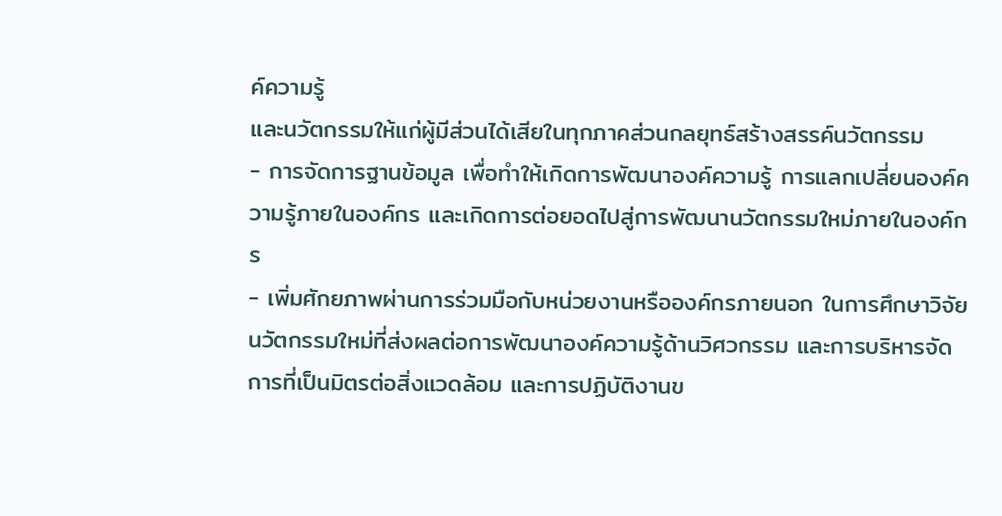ค์ความรู้
และนวัตกรรมให้แก่ผู้มีส่วนได้เสียในทุกภาคส่วนกลยุทธ์สร้างสรรค์นวัตกรรม
- การจัดการฐานข้อมูล เพื่อทำให้เกิดการพัฒนาองค์ความรู้ การแลกเปลี่ยนองค์ความรู้ภายในองค์กร และเกิดการต่อยอดไปสู่การพัฒนานวัตกรรมใหม่ภายในองค์กร
- เพิ่มศักยภาพผ่านการร่วมมือกับหน่วยงานหรือองค์กรภายนอก ในการศึกษาวิจัยนวัตกรรมใหม่ที่ส่งผลต่อการพัฒนาองค์ความรู้ด้านวิศวกรรม และการบริหารจัดการที่เป็นมิตรต่อสิ่งแวดล้อม และการปฏิบัติงานข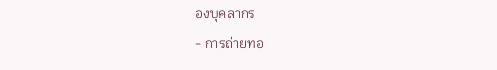องบุคลากร
- การถ่ายทอ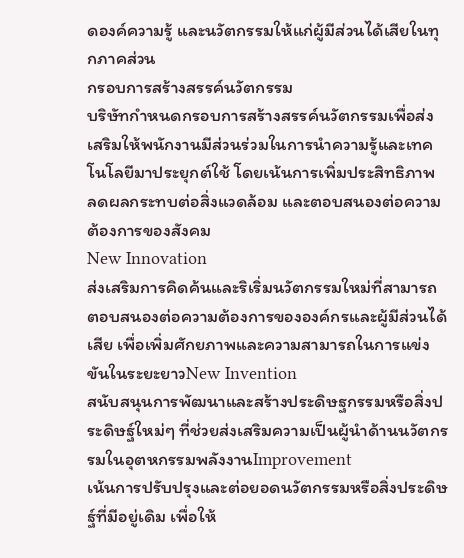ดองค์ความรู้ และนวัตกรรมให้แก่ผู้มีส่วนได้เสียในทุกภาคส่วน
กรอบการสร้างสรรค์นวัตกรรม
บริษัทกำหนดกรอบการสร้างสรรค์นวัตกรรมเพื่อส่งเสริมให้พนักงานมีส่วนร่วมในการนำความรู้และเทคโนโลยีมาประยุกต์ใช้ โดยเน้นการเพิ่มประสิทธิภาพ ลดผลกระทบต่อสิ่งแวดล้อม และตอบสนองต่อความต้องการของสังคม
New Innovation
ส่งเสริมการคิดค้นและริเริ่มนวัตกรรมใหม่ที่สามารถตอบสนองต่อความต้องการขององค์กรและผู้มีส่วนได้เสีย เพื่อเพิ่มศักยภาพและความสามารถในการแข่งขันในระยะยาวNew Invention
สนับสนุนการพัฒนาและสร้างประดิษฐกรรมหรือสิ่งประดิษฐ์ใหม่ๆ ที่ช่วยส่งเสริมความเป็นผู้นำด้านนวัตกรรมในอุตหกรรมพลังงานImprovement
เน้นการปรับปรุงและต่อยอดนวัตกรรมหรือสิ่งประดิษฐ์ที่มีอยู่เดิม เพื่อให้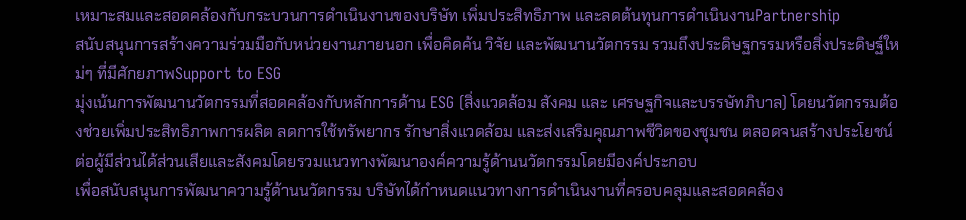เหมาะสมและสอดคล้องกับกระบวนการดำเนินงานของบริษัท เพิ่มประสิทธิภาพ และลดต้นทุนการดำเนินงานPartnership
สนับสนุนการสร้างความร่วมมือกับหน่วยงานภายนอก เพื่อคิดค้น วิจัย และพัฒนานวัตกรรม รวมถึงประดิษฐกรรมหรือสิ่งประดิษฐ์ใหม่ๆ ที่มีศักยภาพSupport to ESG
มุ่งเน้นการพัฒนานวัตกรรมที่สอดคล้องกับหลักการด้าน ESG (สิ่งแวดล้อม สังคม และ เศรษฐกิจและบรรษัทภิบาล) โดยนวัตกรรมต้องช่วยเพิ่มประสิทธิภาพการผลิต ลดการใช้ทรัพยากร รักษาสิ่งแวดล้อม และส่งเสริมคุณภาพชีวิตของชุมชน ตลอดจนสร้างประโยชน์ต่อผู้มีส่วนได้ส่วนเสียและสังคมโดยรวมแนวทางพัฒนาองค์ความรู้ด้านนวัตกรรมโดยมีองค์ประกอบ
เพื่อสนับสนุนการพัฒนาความรู้ด้านนวัตกรรม บริษัทได้กำหนดแนวทางการดำเนินงานที่ครอบคลุมและสอดคล้อง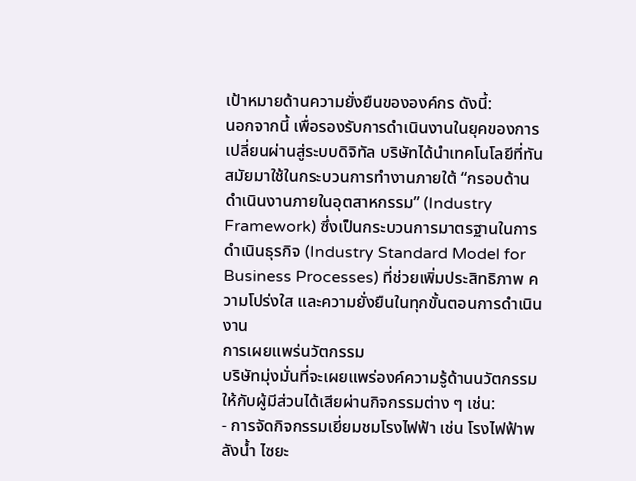เป้าหมายด้านความยั่งยืนขององค์กร ดังนี้:
นอกจากนี้ เพื่อรองรับการดำเนินงานในยุคของการเปลี่ยนผ่านสู่ระบบดิจิทัล บริษัทได้นำเทคโนโลยีที่ทันสมัยมาใช้ในกระบวนการทำงานภายใต้ “กรอบด้านดำเนินงานภายในอุตสาหกรรม” (Industry Framework) ซึ่งเป็นกระบวนการมาตรฐานในการดำเนินธุรกิจ (Industry Standard Model for Business Processes) ที่ช่วยเพิ่มประสิทธิภาพ ความโปร่งใส และความยั่งยืนในทุกขั้นตอนการดำเนินงาน
การเผยแพร่นวัตกรรม
บริษัทมุ่งมั่นที่จะเผยแพร่องค์ความรู้ด้านนวัตกรรมให้กับผู้มีส่วนได้เสียผ่านกิจกรรมต่าง ๆ เช่น:
- การจัดกิจกรรมเยี่ยมชมโรงไฟฟ้า เช่น โรงไฟฟ้าพลังน้ำ ไซยะ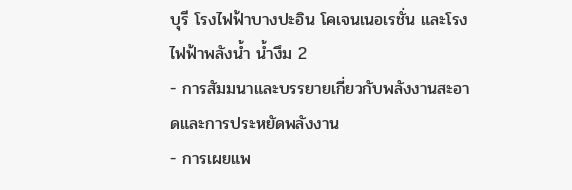บุรี โรงไฟฟ้าบางปะอิน โคเจนเนอเรชั่น และโรงไฟฟ้าพลังน้ำ น้ำงึม 2
- การสัมมนาและบรรยายเกี่ยวกับพลังงานสะอาดและการประหยัดพลังงาน
- การเผยแพ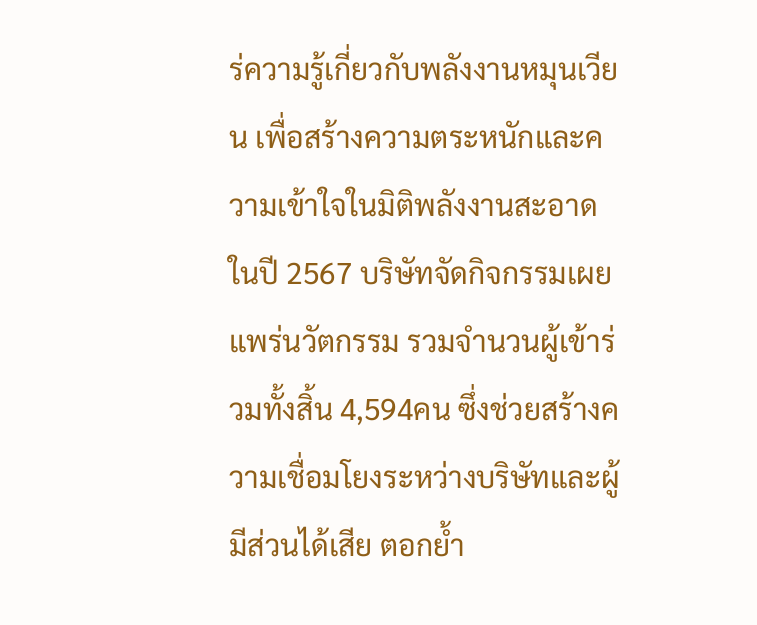ร่ความรู้เกี่ยวกับพลังงานหมุนเวียน เพื่อสร้างความตระหนักและความเข้าใจในมิติพลังงานสะอาด
ในปี 2567 บริษัทจัดกิจกรรมเผยแพร่นวัตกรรม รวมจำนวนผู้เข้าร่วมทั้งสิ้น 4,594คน ซึ่งช่วยสร้างความเชื่อมโยงระหว่างบริษัทและผู้มีส่วนได้เสีย ตอกย้ำ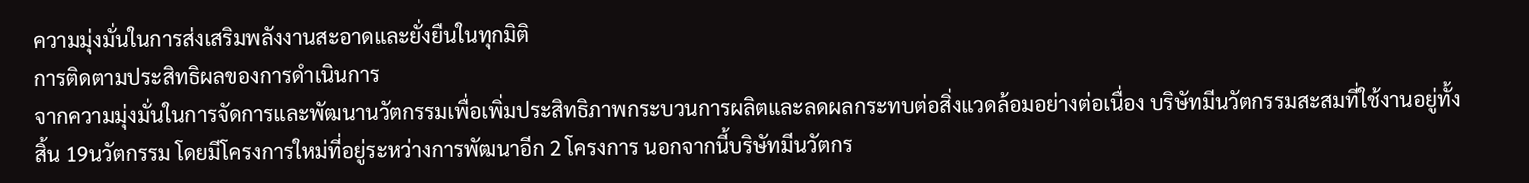ความมุ่งมั่นในการส่งเสริมพลังงานสะอาดและยั่งยืนในทุกมิติ
การติดตามประสิทธิผลของการดำเนินการ
จากความมุ่งมั่นในการจัดการและพัฒนานวัตกรรมเพื่อเพิ่มประสิทธิภาพกระบวนการผลิตและลดผลกระทบต่อสิ่งแวดล้อมอย่างต่อเนื่อง บริษัทมีนวัตกรรมสะสมที่ใช้งานอยู่ทั้งสิ้น 19นวัตกรรม โดยมีโครงการใหม่ที่อยู่ระหว่างการพัฒนาอีก 2 โครงการ นอกจากนี้บริษัทมีนวัตกร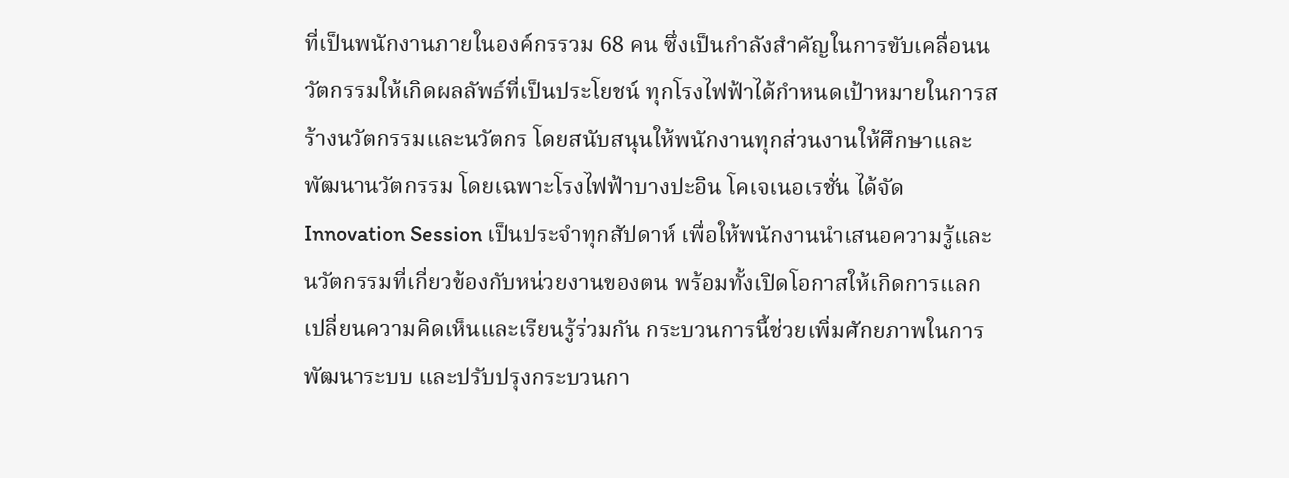ที่เป็นพนักงานภายในองค์กรรวม 68 คน ซึ่งเป็นกำลังสำคัญในการขับเคลื่อนนวัตกรรมให้เกิดผลลัพธ์ที่เป็นประโยชน์ ทุกโรงไฟฟ้าได้กำหนดเป้าหมายในการสร้างนวัตกรรมและนวัตกร โดยสนับสนุนให้พนักงานทุกส่วนงานให้ศึกษาและพัฒนานวัตกรรม โดยเฉพาะโรงไฟฟ้าบางปะอิน โคเจเนอเรชั่น ได้จัด Innovation Session เป็นประจำทุกสัปดาห์ เพื่อให้พนักงานนำเสนอความรู้และนวัตกรรมที่เกี่ยวข้องกับหน่วยงานของตน พร้อมทั้งเปิดโอกาสให้เกิดการแลกเปลี่ยนความคิดเห็นและเรียนรู้ร่วมกัน กระบวนการนี้ช่วยเพิ่มศักยภาพในการพัฒนาระบบ และปรับปรุงกระบวนกา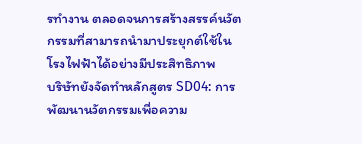รทำงาน ตลอดจนการสร้างสรรค์นวัตกรรมที่สามารถนำมาประยุกต์ใช้ในโรงไฟฟ้าได้อย่างมีประสิทธิภาพ
บริษัทยังจัดทำหลักสูตร SD04: การพัฒนานวัตกรรมเพื่อความ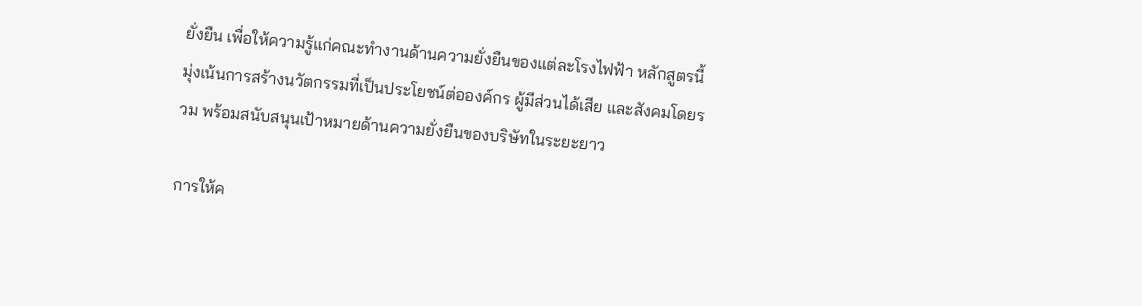ยั่งยืน เพื่อให้ความรู้แก่คณะทำงานด้านความยั่งยืนของแต่ละโรงไฟฟ้า หลักสูตรนี้มุ่งเน้นการสร้างนวัตกรรมที่เป็นประโยชน์ต่อองค์กร ผู้มีส่วนได้เสีย และสังคมโดยรวม พร้อมสนับสนุนเป้าหมายด้านความยั่งยืนของบริษัทในระยะยาว

การให้ค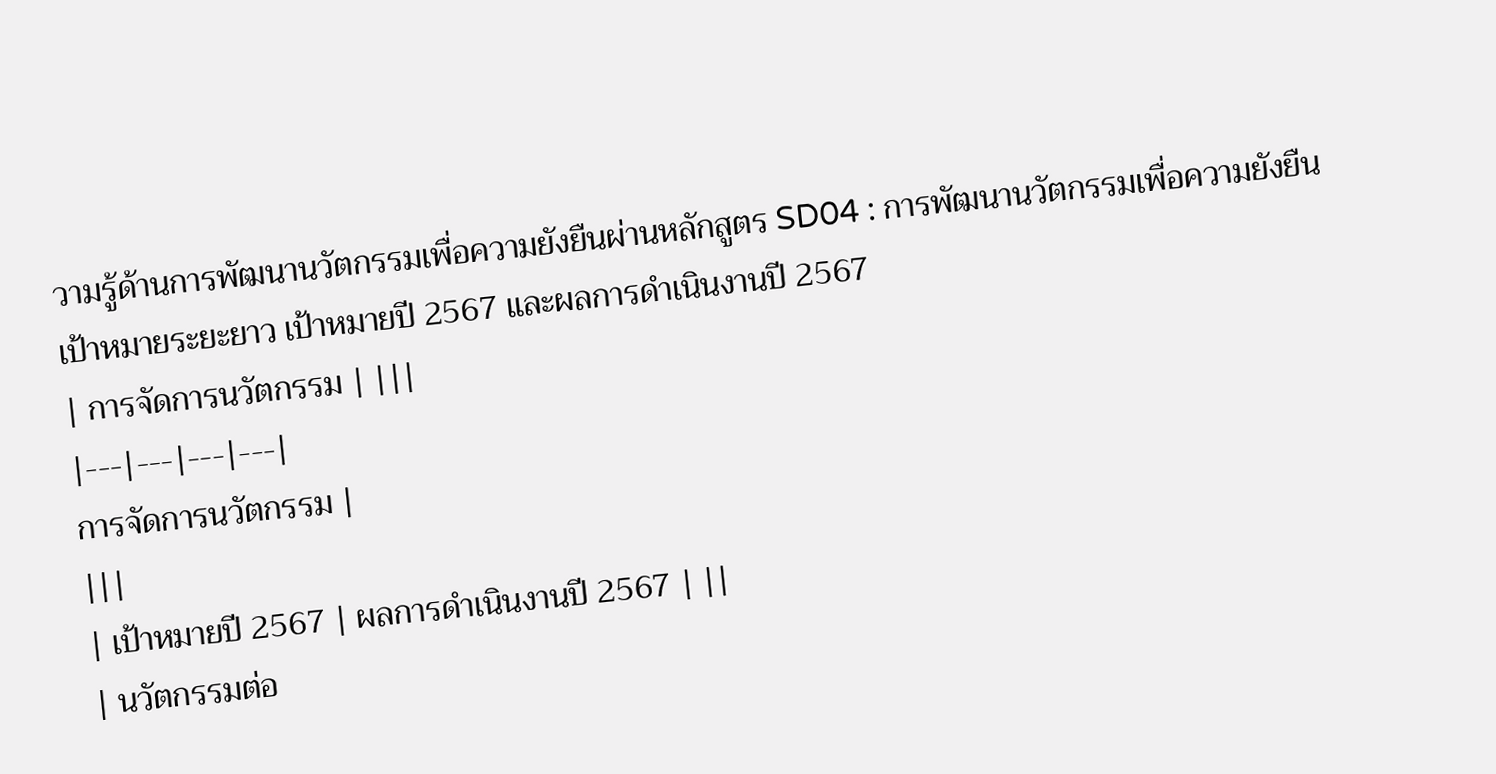วามรู้ด้านการพัฒนานวัตกรรมเพื่อความยังยืนผ่านหลักสูตร SD04 : การพัฒนานวัตกรรมเพื่อความยังยืน
เป้าหมายระยะยาว เป้าหมายปี 2567 และผลการดำเนินงานปี 2567
| การจัดการนวัตกรรม | |||
|---|---|---|---|
การจัดการนวัตกรรม |
|||
| เป้าหมายปี 2567 | ผลการดำเนินงานปี 2567 | ||
| นวัตกรรมต่อ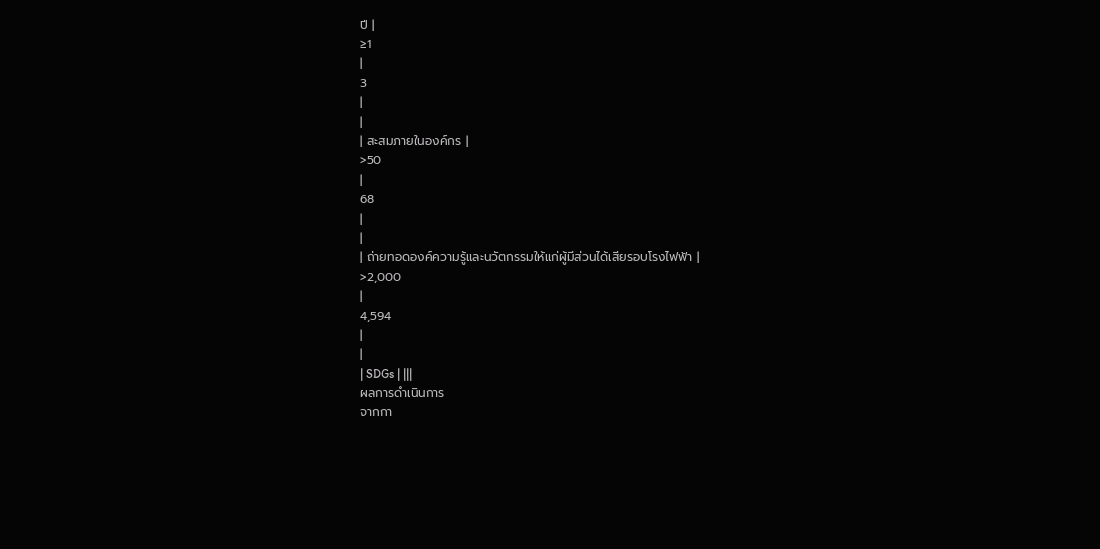ปี |
≥1
|
3
|
|
| สะสมภายในองค์กร |
>50
|
68
|
|
| ถ่ายทอดองค์ความรู้และนวัตกรรมให้แก่ผู้มีส่วนได้เสียรอบโรงไฟฟ้า |
>2,000
|
4,594
|
|
| SDGs | |||
ผลการดำเนินการ
จากกา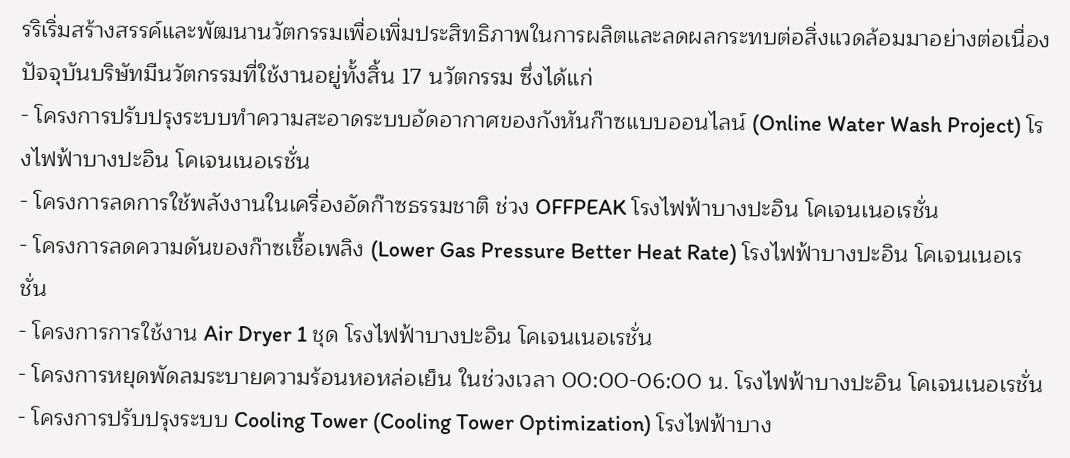รริเริ่มสร้างสรรค์และพัฒนานวัตกรรมเพื่อเพิ่มประสิทธิภาพในการผลิตและลดผลกระทบต่อสิ่งแวดล้อมมาอย่างต่อเนื่อง ปัจจุบันบริษัทมีนวัตกรรมที่ใช้งานอยู่ทั้งสิ้น 17 นวัตกรรม ซึ่งได้แก่
- โครงการปรับปรุงระบบทำความสะอาดระบบอัดอากาศของกังหันก๊าซแบบออนไลน์ (Online Water Wash Project) โรงไฟฟ้าบางปะอิน โคเจนเนอเรชั่น
- โครงการลดการใช้พลังงานในเครื่องอัดก๊าซธรรมชาติ ช่วง OFFPEAK โรงไฟฟ้าบางปะอิน โคเจนเนอเรชั่น
- โครงการลดความดันของก๊าซเชื้อเพลิง (Lower Gas Pressure Better Heat Rate) โรงไฟฟ้าบางปะอิน โคเจนเนอเรชั่น
- โครงการการใช้งาน Air Dryer 1 ชุด โรงไฟฟ้าบางปะอิน โคเจนเนอเรชั่น
- โครงการหยุดพัดลมระบายความร้อนหอหล่อเย็น ในช่วงเวลา 00:00-06:00 น. โรงไฟฟ้าบางปะอิน โคเจนเนอเรชั่น
- โครงการปรับปรุงระบบ Cooling Tower (Cooling Tower Optimization) โรงไฟฟ้าบาง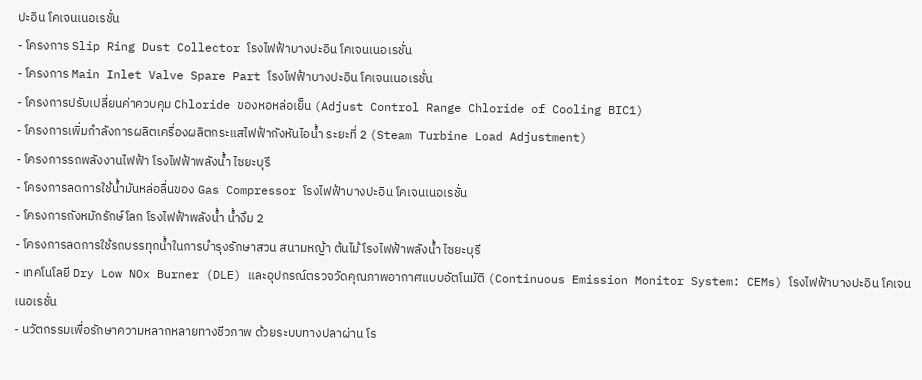ปะอิน โคเจนเนอเรชั่น
- โครงการ Slip Ring Dust Collector โรงไฟฟ้าบางปะอิน โคเจนเนอเรชั่น
- โครงการ Main Inlet Valve Spare Part โรงไฟฟ้าบางปะอิน โคเจนเนอเรชั่น
- โครงการปรับเปลี่ยนค่าควบคุม Chloride ของหอหล่อเย็น (Adjust Control Range Chloride of Cooling BIC1)
- โครงการเพิ่มกำลังการผลิตเครื่องผลิตกระแสไฟฟ้ากังหันไอน้ำ ระยะที่ 2 (Steam Turbine Load Adjustment)
- โครงการรถพลังงานไฟฟ้า โรงไฟฟ้าพลังน้ำ ไซยะบุรี
- โครงการลดการใช้น้ำมันหล่อลื่นของ Gas Compressor โรงไฟฟ้าบางปะอิน โคเจนเนอเรชั่น
- โครงการถังหมักรักษ์โลก โรงไฟฟ้าพลังน้ำ น้ำงึม 2
- โครงการลดการใช้รถบรรทุกน้ำในการบำรุงรักษาสวน สนามหญ้า ต้นไม้ โรงไฟฟ้าพลังน้ำ ไซยะบุรี
- เทคโนโลยี Dry Low NOx Burner (DLE) และอุปกรณ์ตรวจวัดคุณภาพอากาศแบบอัตโนมัติ (Continuous Emission Monitor System: CEMs) โรงไฟฟ้าบางปะอิน โคเจนเนอเรชั่น
- นวัตกรรมเพื่อรักษาความหลากหลายทางชีวภาพ ด้วยระบบทางปลาผ่าน โร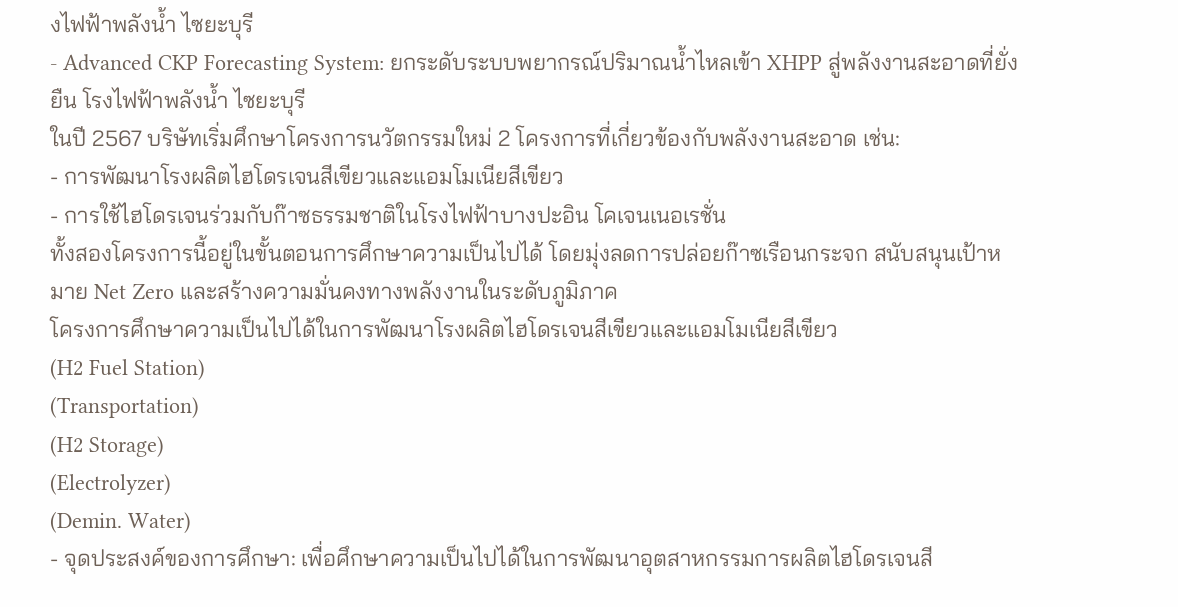งไฟฟ้าพลังน้ำ ไซยะบุรี
- Advanced CKP Forecasting System: ยกระดับระบบพยากรณ์ปริมาณน้ำไหลเข้า XHPP สู่พลังงานสะอาดที่ยั่งยืน โรงไฟฟ้าพลังน้ำ ไซยะบุรี
ในปี 2567 บริษัทเริ่มศึกษาโครงการนวัตกรรมใหม่ 2 โครงการที่เกี่ยวข้องกับพลังงานสะอาด เช่น:
- การพัฒนาโรงผลิตไฮโดรเจนสีเขียวและแอมโมเนียสีเขียว
- การใช้ไฮโดรเจนร่วมกับก๊าซธรรมชาติในโรงไฟฟ้าบางปะอิน โคเจนเนอเรชั่น
ทั้งสองโครงการนี้อยู่ในขั้นตอนการศึกษาความเป็นไปได้ โดยมุ่งลดการปล่อยก๊าซเรือนกระจก สนับสนุนเป้าหมาย Net Zero และสร้างความมั่นคงทางพลังงานในระดับภูมิภาค
โครงการศึกษาความเป็นไปได้ในการพัฒนาโรงผลิตไฮโดรเจนสีเขียวและแอมโมเนียสีเขียว
(H2 Fuel Station)
(Transportation)
(H2 Storage)
(Electrolyzer)
(Demin. Water)
- จุดประสงค์ของการศึกษา: เพื่อศึกษาความเป็นไปได้ในการพัฒนาอุตสาหกรรมการผลิตไฮโดรเจนสี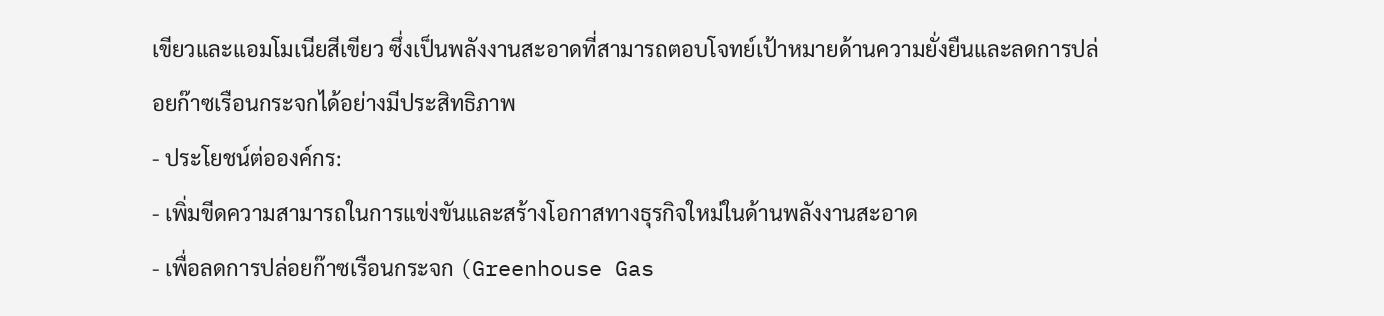เขียวและแอมโมเนียสีเขียว ซึ่งเป็นพลังงานสะอาดที่สามารถตอบโจทย์เป้าหมายด้านความยั่งยืนและลดการปล่อยก๊าซเรือนกระจกได้อย่างมีประสิทธิภาพ
- ประโยชน์ต่อองค์กร:
- เพิ่มขีดความสามารถในการแข่งขันและสร้างโอกาสทางธุรกิจใหม่ในด้านพลังงานสะอาด
- เพื่อลดการปล่อยก๊าซเรือนกระจก (Greenhouse Gas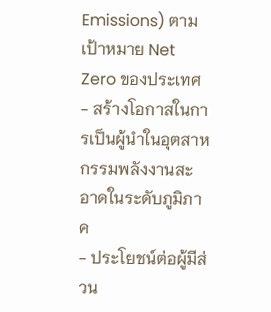Emissions) ตามเป้าหมาย Net Zero ของประเทศ
- สร้างโอกาสในการเป็นผู้นำในอุตสาหกรรมพลังงานสะอาดในระดับภูมิภาค
- ประโยชน์ต่อผู้มีส่วน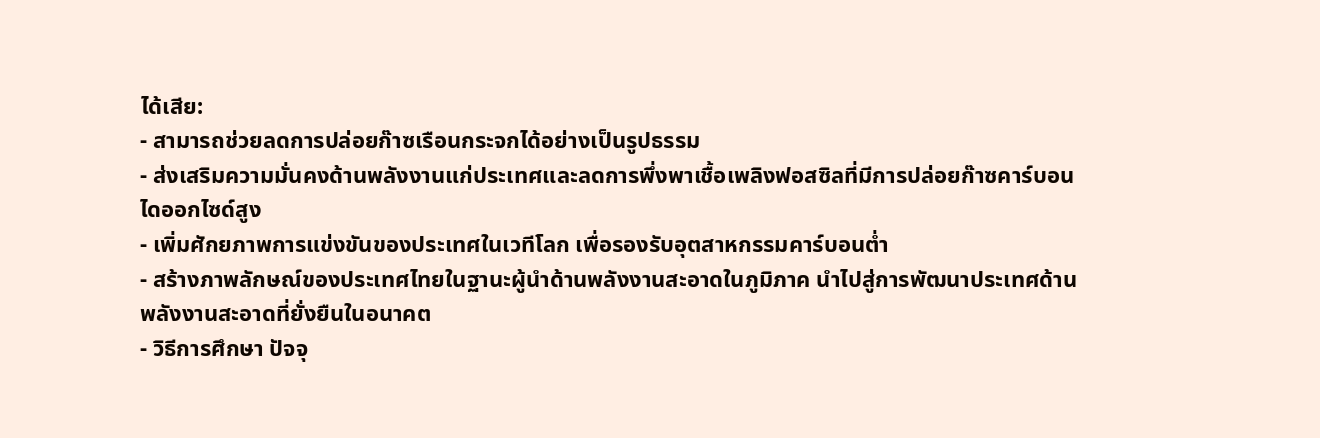ได้เสีย:
- สามารถช่วยลดการปล่อยก๊าซเรือนกระจกได้อย่างเป็นรูปธรรม
- ส่งเสริมความมั่นคงด้านพลังงานแก่ประเทศและลดการพึ่งพาเชื้อเพลิงฟอสซิลที่มีการปล่อยก๊าซคาร์บอนไดออกไซด์สูง
- เพิ่มศักยภาพการแข่งขันของประเทศในเวทีโลก เพื่อรองรับอุตสาหกรรมคาร์บอนต่ำ
- สร้างภาพลักษณ์ของประเทศไทยในฐานะผู้นำด้านพลังงานสะอาดในภูมิภาค นำไปสู่การพัฒนาประเทศด้านพลังงานสะอาดที่ยั่งยืนในอนาคต
- วิธีการศึกษา ปัจจุ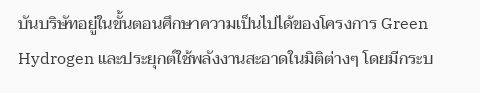บันบริษัทอยู่ในขั้นตอนศึกษาความเป็นไปได้ของโครงการ Green Hydrogen และประยุกต์ใช้พลังงานสะอาดในมิติต่างๆ โดยมีกระบ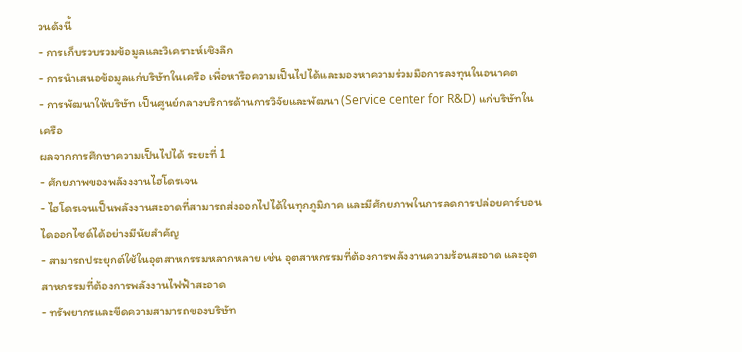วนดังนี้
- การเก็บรวบรวมข้อมูลและวิเคราะห์เชิงลึก
- การนำเสนอข้อมูลแก่บริษัทในเครือ เพื่อหารือความเป็นไปได้และมองหาความร่วมมือการลงทุนในอนาคต
- การพัฒนาให้บริษัท เป็นศูนย์กลางบริการด้านการวิจัยและพัฒนา (Service center for R&D) แก่บริษัทในเครือ
ผลจากการศึกษาความเป็นไปได้ ระยะที่ 1
- ศักยภาพของพลังงงานไฮโดรเจน
- ไฮโดรเจนเป็นพลังงานสะอาดที่สามารถส่งออกไปได้ในทุกภูมิภาค และมีศักยภาพในการลดการปล่อยคาร์บอนไดออกไซด์ได้อย่างมีนัยสำคัญ
- สามารถประยุกต์ใช้ในอุตสาหกรรมหลากหลาย เช่น อุตสาหกรรมที่ต้องการพลังงานความร้อนสะอาด และอุตสาหกรรมที่ต้องการพลังงานไฟฟ้าสะอาด
- ทรัพยากรและขีดความสามารถของบริษัท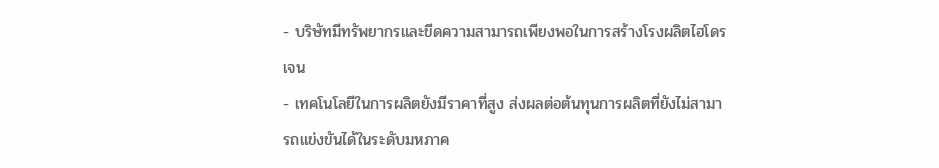- บริษัทมีทรัพยากรและขีดความสามารถเพียงพอในการสร้างโรงผลิตไฮโดรเจน
- เทคโนโลยีในการผลิตยังมีราคาที่สูง ส่งผลต่อต้นทุนการผลิตที่ยังไม่สามารถแข่งขันได้ในระดับมหภาค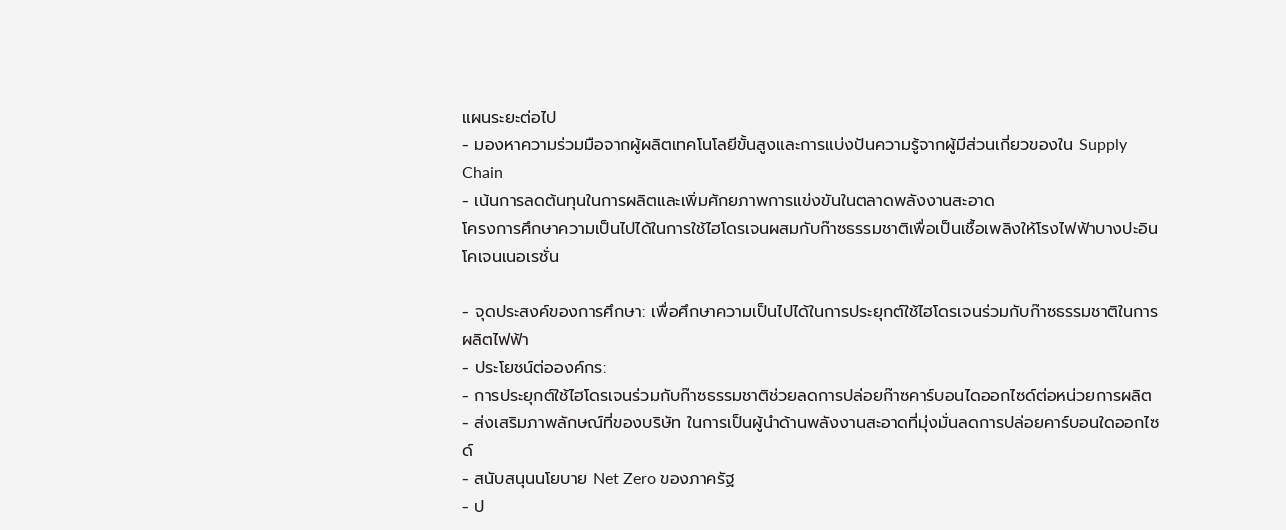แผนระยะต่อไป
- มองหาความร่วมมือจากผู้ผลิตเทคโนโลยีขั้นสูงและการแบ่งปันความรู้จากผู้มีส่วนเกี่ยวของใน Supply Chain
- เน้นการลดต้นทุนในการผลิตและเพิ่มศักยภาพการแข่งขันในตลาดพลังงานสะอาด
โครงการศึกษาความเป็นไปได้ในการใช้ไฮโดรเจนผสมกับก๊าซธรรมชาติเพื่อเป็นเชื้อเพลิงให้โรงไฟฟ้าบางปะอิน โคเจนเนอเรชั่น

- จุดประสงค์ของการศึกษา: เพื่อศึกษาความเป็นไปได้ในการประยุกต์ใช้ไฮโดรเจนร่วมกับก๊าซธรรมชาติในการผลิตไฟฟ้า
- ประโยชน์ต่อองค์กร:
- การประยุกต์ใช้ไฮโดรเจนร่วมกับก๊าซธรรมชาติช่วยลดการปล่อยก๊าซคาร์บอนไดออกไซด์ต่อหน่วยการผลิต
- ส่งเสริมภาพลักษณ์ที่ของบริษัท ในการเป็นผู้นำด้านพลังงานสะอาดที่มุ่งมั่นลดการปล่อยคาร์บอนใดออกไซด์
- สนับสนุนนโยบาย Net Zero ของภาครัฐ
- ป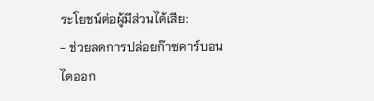ระโยชน์ต่อผู้มีส่วนได้เสีย:
- ช่วยลดการปล่อยก๊าซคาร์บอนไดออก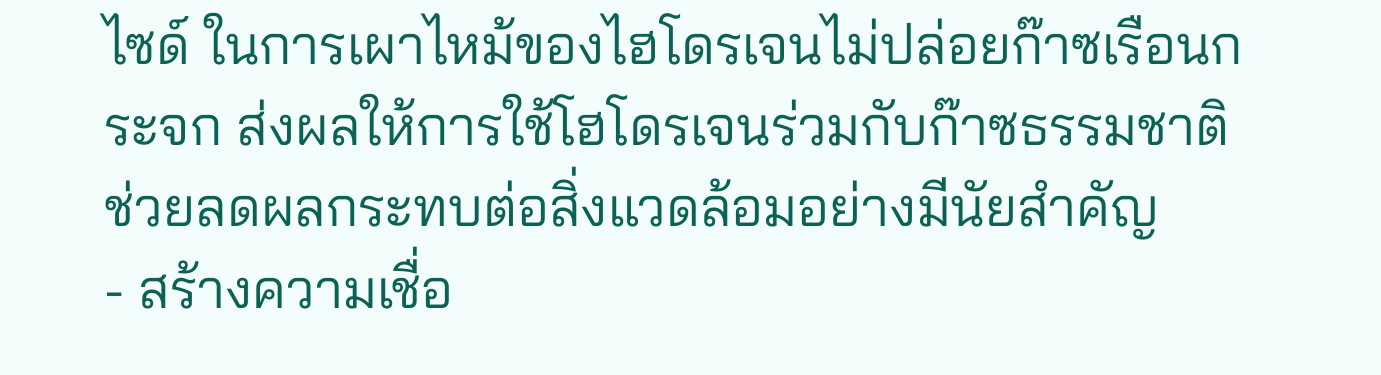ไซด์ ในการเผาไหม้ของไฮโดรเจนไม่ปล่อยก๊าซเรือนกระจก ส่งผลให้การใช้โฮโดรเจนร่วมกับก๊าซธรรมชาติช่วยลดผลกระทบต่อสิ่งแวดล้อมอย่างมีนัยสำคัญ
- สร้างความเชื่อ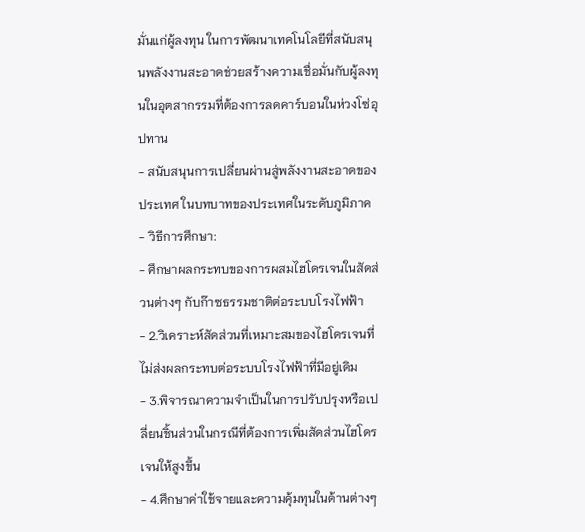มั่นแก่ผู้ลงทุน ในการพัฒนาเทคโนโลยีที่สนับสนุนพลังงานสะอาดช่วยสร้างความเชื่อมั่นกับผู้ลงทุนในอุตสากรรมที่ต้องการลดคาร์บอนในห่วงโซ่อุปทาน
- สนับสนุนการเปลี่ยนผ่านสู่พลังงานสะอาดของประเทศ ในบทบาทของประเทศในระดับภูมิภาค
- วิธีการศึกษา:
- ศึกษาผลกระทบของการผสมไฮโดรเจนในสัดส่วนต่างๆ กับก๊าซธรรมชาติต่อระบบโรงไฟฟ้า
- 2.วิเคราะห์สัดส่วนที่เหมาะสมของไฮโดรเจนที่ไม่ส่งผลกระทบต่อระบบโรงไฟฟ้าที่มีอยู่เดิม
- 3.พิจารณาความจำเป็นในการปรับปรุงหรือเปลี่ยนชิ้นส่วนในกรณีที่ต้องการเพิ่มสัดส่วนไฮโดรเจนให้สูงขึ้น
- 4.ศึกษาค่าใช้จายและความคุ้มทุนในด้านต่างๆ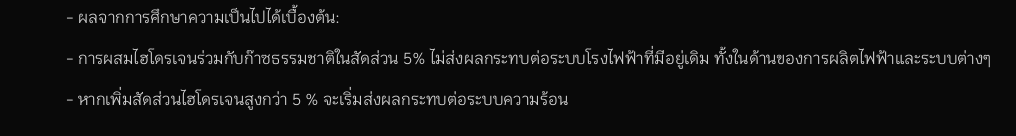- ผลจากการศึกษาความเป็นไปได้เบื้องต้น:
- การผสมไฮโดรเจนร่วมกับก๊าซธรรมชาติในสัดส่วน 5% ไม่ส่งผลกระทบต่อระบบโรงไฟฟ้าที่มีอยู่เดิม ทั้งในด้านของการผลิตไฟฟ้าและระบบต่างๆ
- หากเพิ่มสัดส่วนไฮโดรเจนสูงกว่า 5 % จะเริ่มส่งผลกระทบต่อระบบความร้อน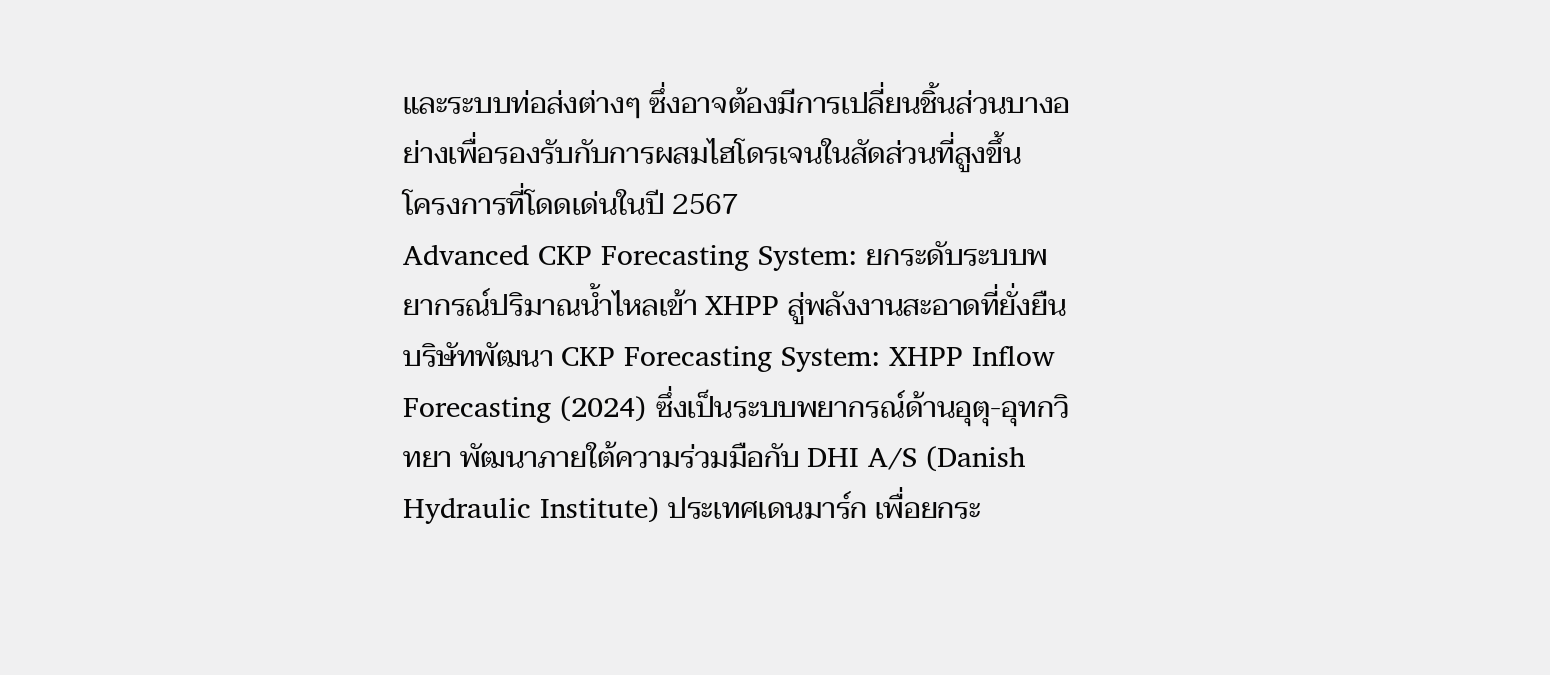และระบบท่อส่งต่างๆ ซึ่งอาจต้องมีการเปลี่ยนชิ้นส่วนบางอย่างเพื่อรองรับกับการผสมไฮโดรเจนในสัดส่วนที่สูงขึ้น
โครงการที่โดดเด่นในปี 2567
Advanced CKP Forecasting System: ยกระดับระบบพยากรณ์ปริมาณน้ำไหลเข้า XHPP สู่พลังงานสะอาดที่ยั่งยืน
บริษัทพัฒนา CKP Forecasting System: XHPP Inflow Forecasting (2024) ซึ่งเป็นระบบพยากรณ์ด้านอุตุ-อุทกวิทยา พัฒนาภายใต้ความร่วมมือกับ DHI A/S (Danish Hydraulic Institute) ประเทศเดนมาร์ก เพื่อยกระ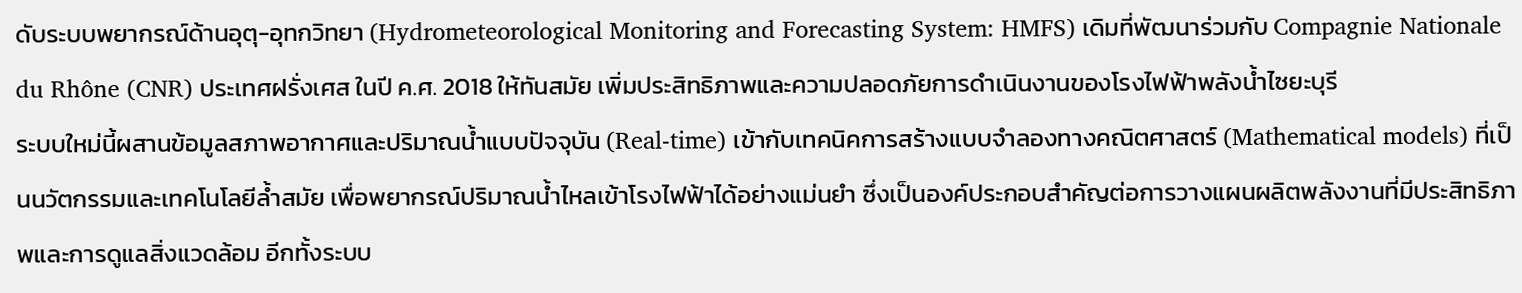ดับระบบพยากรณ์ด้านอุตุ-อุทกวิทยา (Hydrometeorological Monitoring and Forecasting System: HMFS) เดิมที่พัฒนาร่วมกับ Compagnie Nationale du Rhône (CNR) ประเทศฝรั่งเศส ในปี ค.ศ. 2018 ให้ทันสมัย เพิ่มประสิทธิภาพและความปลอดภัยการดำเนินงานของโรงไฟฟ้าพลังน้ำไซยะบุรี
ระบบใหม่นี้ผสานข้อมูลสภาพอากาศและปริมาณน้ำแบบปัจจุบัน (Real-time) เข้ากับเทคนิคการสร้างแบบจำลองทางคณิตศาสตร์ (Mathematical models) ที่เป็นนวัตกรรมและเทคโนโลยีล้ำสมัย เพื่อพยากรณ์ปริมาณน้ำไหลเข้าโรงไฟฟ้าได้อย่างแม่นยำ ซึ่งเป็นองค์ประกอบสำคัญต่อการวางแผนผลิตพลังงานที่มีประสิทธิภาพและการดูแลสิ่งแวดล้อม อีกทั้งระบบ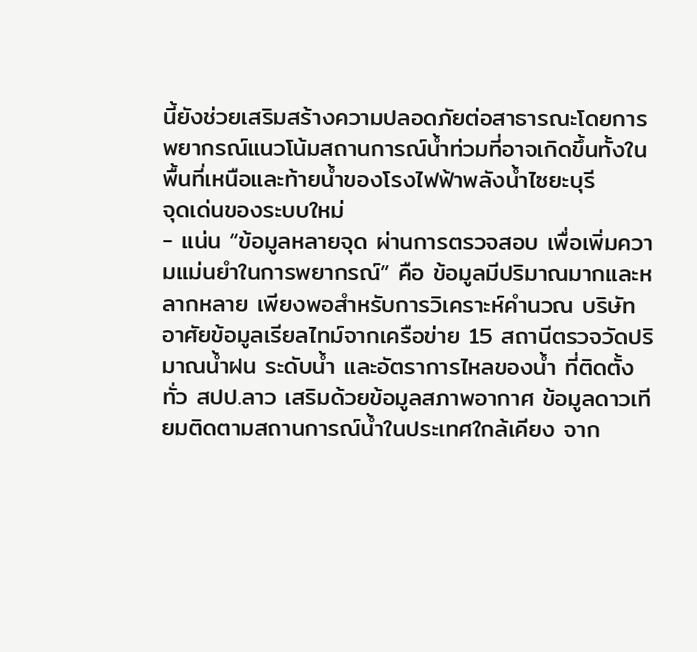นี้ยังช่วยเสริมสร้างความปลอดภัยต่อสาธารณะโดยการพยากรณ์แนวโน้มสถานการณ์น้ำท่วมที่อาจเกิดขึ้นทั้งในพื้นที่เหนือและท้ายน้ำของโรงไฟฟ้าพลังน้ำไซยะบุรี
จุดเด่นของระบบใหม่
- แน่น “ข้อมูลหลายจุด ผ่านการตรวจสอบ เพื่อเพิ่มความแม่นยำในการพยากรณ์” คือ ข้อมูลมีปริมาณมากและหลากหลาย เพียงพอสำหรับการวิเคราะห์คำนวณ บริษัทอาศัยข้อมูลเรียลไทม์จากเครือข่าย 15 สถานีตรวจวัดปริมาณน้ำฝน ระดับน้ำ และอัตราการไหลของน้ำ ที่ติดตั้งทั่ว สปป.ลาว เสริมด้วยข้อมูลสภาพอากาศ ข้อมูลดาวเทียมติดตามสถานการณ์น้ำในประเทศใกล้เคียง จาก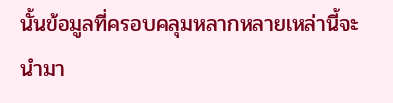นั้นข้อมูลที่ครอบคลุมหลากหลายเหล่านี้จะนำมา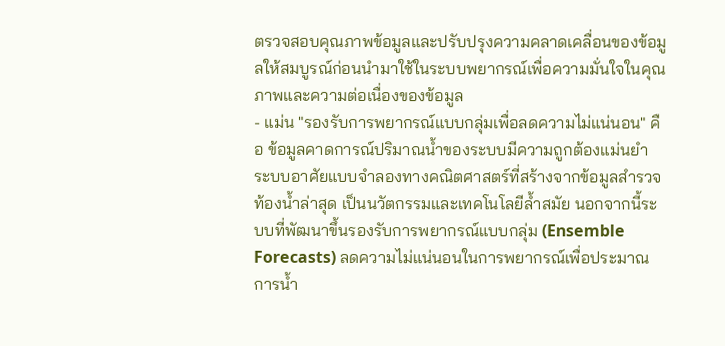ตรวจสอบคุณภาพข้อมูลและปรับปรุงความคลาดเคลื่อนของข้อมูลให้สมบูรณ์ก่อนนำมาใช้ในระบบพยากรณ์เพื่อความมั่นใจในคุณภาพและความต่อเนื่องของข้อมูล
- แม่น "รองรับการพยากรณ์แบบกลุ่มเพื่อลดความไม่แน่นอน" คือ ข้อมูลคาดการณ์ปริมาณน้ำของระบบมีความถูกต้องแม่นยำ ระบบอาศัยแบบจำลองทางคณิตศาสตร์ที่สร้างจากข้อมูลสำรวจท้องน้ำล่าสุด เป็นนวัตกรรมและเทคโนโลยีล้ำสมัย นอกจากนี้ระบบที่พัฒนาขึ้นรองรับการพยากรณ์แบบกลุ่ม (Ensemble Forecasts) ลดความไม่แน่นอนในการพยากรณ์เพื่อประมาณการน้ำ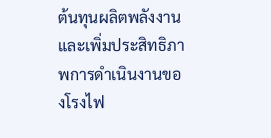ต้นทุนผลิตพลังงานและเพิ่มประสิทธิภาพการดำเนินงานของโรงไฟ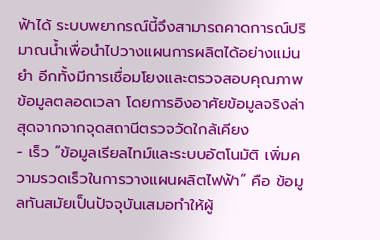ฟ้าได้ ระบบพยากรณ์นี้จึงสามารถคาดการณ์ปริมาณน้ำเพื่อนำไปวางแผนการผลิตได้อย่างแม่นยำ อีกทั้งมีการเชื่อมโยงและตรวจสอบคุณภาพข้อมูลตลอดเวลา โดยการอิงอาศัยข้อมูลจริงล่าสุดจากจากจุดสถานีตรวจวัดใกล้เคียง
- เร็ว “ข้อมูลเรียลไทม์และระบบอัตโนมัติ เพิ่มความรวดเร็วในการวางแผนผลิตไฟฟ้า” คือ ข้อมูลทันสมัยเป็นปัจจุบันเสมอทำให้ผู้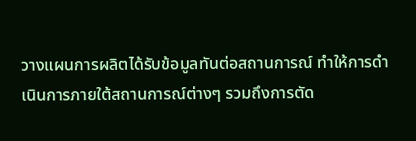วางแผนการผลิตได้รับข้อมูลทันต่อสถานการณ์ ทำให้การดำเนินการภายใต้สถานการณ์ต่างๆ รวมถึงการตัด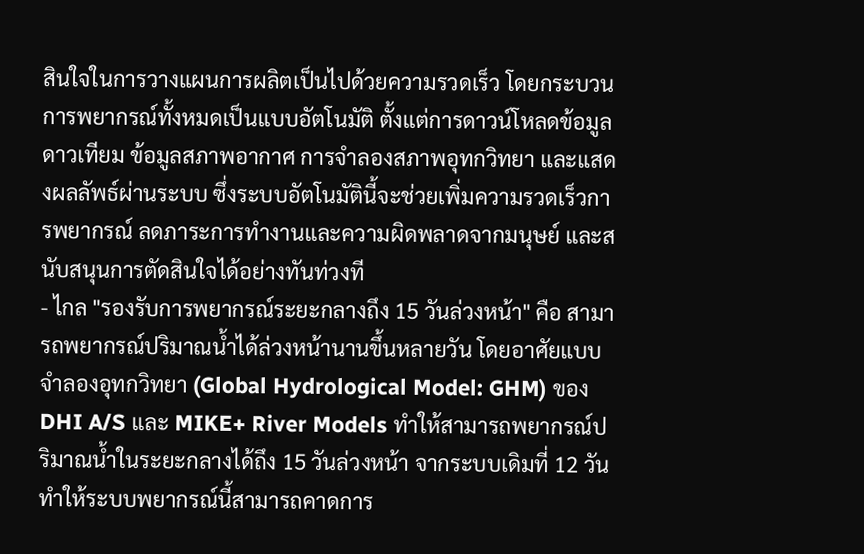สินใจในการวางแผนการผลิตเป็นไปด้วยความรวดเร็ว โดยกระบวนการพยากรณ์ทั้งหมดเป็นแบบอัตโนมัติ ตั้งแต่การดาวน์โหลดข้อมูลดาวเทียม ข้อมูลสภาพอากาศ การจำลองสภาพอุทกวิทยา และแสดงผลลัพธ์ผ่านระบบ ซึ่งระบบอัตโนมัตินี้จะช่วยเพิ่มความรวดเร็วการพยากรณ์ ลดภาระการทำงานและความผิดพลาดจากมนุษย์ และสนับสนุนการตัดสินใจได้อย่างทันท่วงที
- ไกล "รองรับการพยากรณ์ระยะกลางถึง 15 วันล่วงหน้า" คือ สามารถพยากรณ์ปริมาณน้ำได้ล่วงหน้านานขึ้นหลายวัน โดยอาศัยแบบจำลองอุทกวิทยา (Global Hydrological Model: GHM) ของ DHI A/S และ MIKE+ River Models ทำให้สามารถพยากรณ์ปริมาณน้ำในระยะกลางได้ถึง 15 วันล่วงหน้า จากระบบเดิมที่ 12 วัน ทำให้ระบบพยากรณ์นี้สามารถคาดการ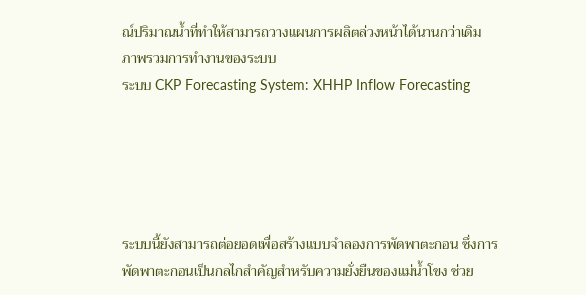ณ์ปริมาณน้ำที่ทำให้สามารถวางแผนการผลิตล่วงหน้าได้นานกว่าเดิม
ภาพรวมการทำงานของระบบ
ระบบ CKP Forecasting System: XHHP Inflow Forecasting





ระบบนี้ยังสามารถต่อยอดเพื่อสร้างแบบจำลองการพัดพาตะกอน ซึ่งการพัดพาตะกอนเป็นกลไกสำคัญสำหรับความยั่งยืนของแม่น้ำโขง ช่วย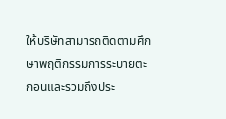ให้บริษัทสามารถติดตามศึกษาพฤติกรรมการระบายตะกอนและรวมถึงประ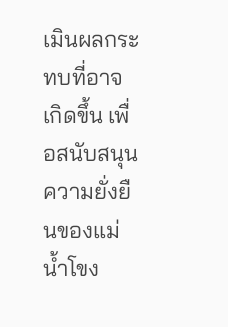เมินผลกระทบที่อาจเกิดขึ้น เพื่อสนับสนุนความยั่งยืนของแม่น้ำโขง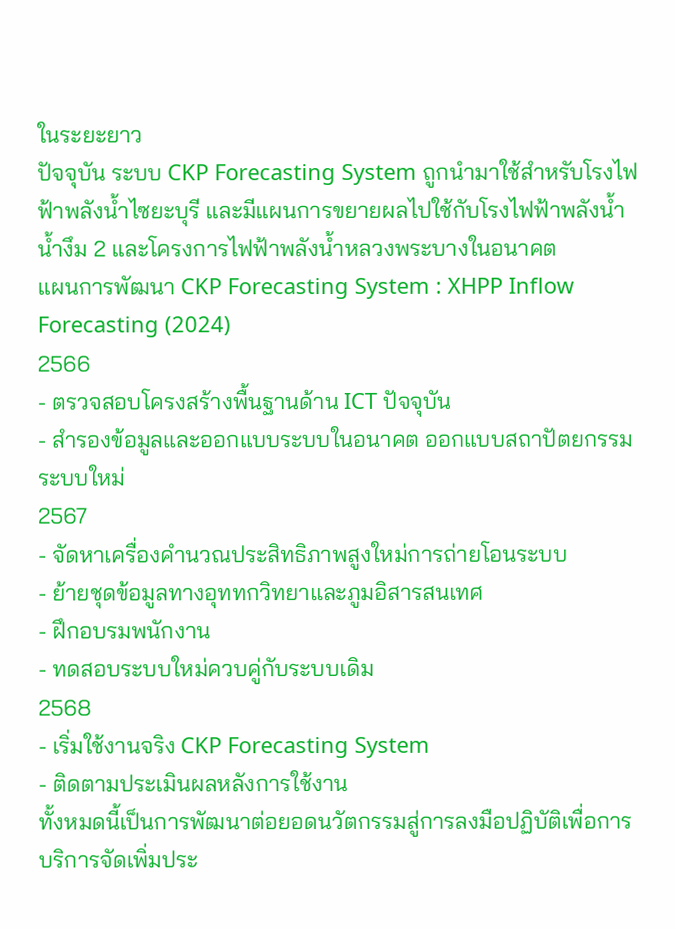ในระยะยาว
ปัจจุบัน ระบบ CKP Forecasting System ถูกนำมาใช้สำหรับโรงไฟฟ้าพลังน้ำไซยะบุรี และมีแผนการขยายผลไปใช้กับโรงไฟฟ้าพลังน้ำ น้ำงึม 2 และโครงการไฟฟ้าพลังน้ำหลวงพระบางในอนาคต
แผนการพัฒนา CKP Forecasting System : XHPP Inflow Forecasting (2024)
2566
- ตรวจสอบโครงสร้างพื้นฐานด้าน ICT ปัจจุบัน
- สำรองข้อมูลและออกแบบระบบในอนาคต ออกแบบสถาปัตยกรรมระบบใหม่
2567
- จัดหาเครื่องคำนวณประสิทธิภาพสูงใหม่การถ่ายโอนระบบ
- ย้ายชุดข้อมูลทางอุททกวิทยาและภูมอิสารสนเทศ
- ฝึกอบรมพนักงาน
- ทดสอบระบบใหม่ควบคู่กับระบบเดิม
2568
- เริ่มใช้งานจริง CKP Forecasting System
- ติดตามประเมินผลหลังการใช้งาน
ทั้งหมดนี้เป็นการพัฒนาต่อยอดนวัตกรรมสู่การลงมือปฏิบัติเพื่อการบริการจัดเพิ่มประ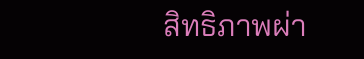สิทธิภาพผ่า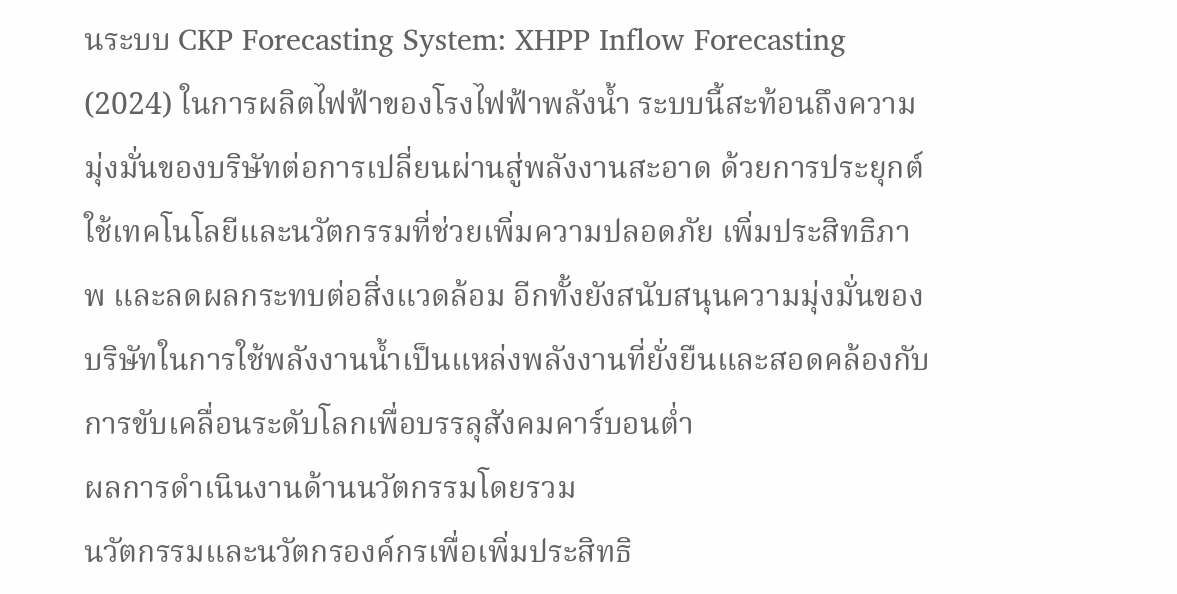นระบบ CKP Forecasting System: XHPP Inflow Forecasting (2024) ในการผลิตไฟฟ้าของโรงไฟฟ้าพลังน้ำ ระบบนี้สะท้อนถึงความมุ่งมั่นของบริษัทต่อการเปลี่ยนผ่านสู่พลังงานสะอาด ด้วยการประยุกต์ใช้เทคโนโลยีและนวัตกรรมที่ช่วยเพิ่มความปลอดภัย เพิ่มประสิทธิภาพ และลดผลกระทบต่อสิ่งแวดล้อม อีกทั้งยังสนับสนุนความมุ่งมั่นของบริษัทในการใช้พลังงานน้ำเป็นแหล่งพลังงานที่ยั่งยืนและสอดคล้องกับการขับเคลื่อนระดับโลกเพื่อบรรลุสังคมคาร์บอนต่ำ
ผลการดำเนินงานด้านนวัตกรรมโดยรวม
นวัตกรรมและนวัตกรองค์กรเพื่อเพิ่มประสิทธิ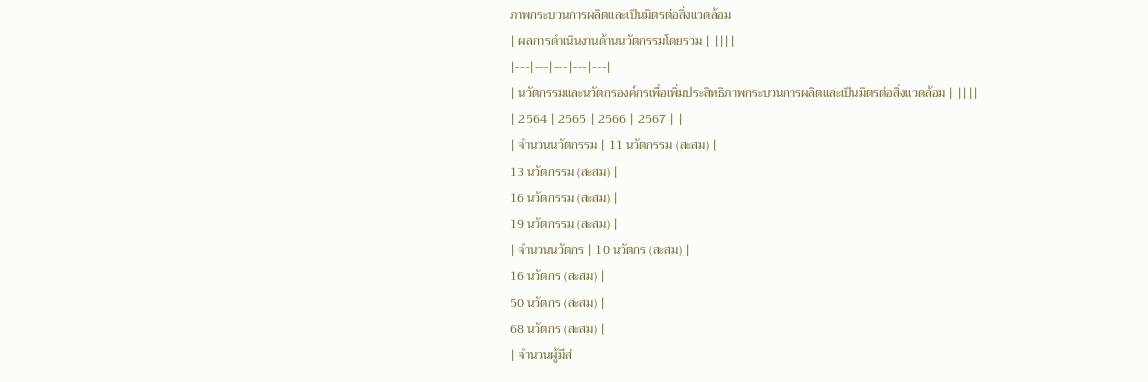ภาพกระบวนการผลิตและเป็นมิตรต่อสิ่งแวดล้อม
| ผลการดำเนินงานด้านนวัตกรรมโดยรวม | ||||
|---|---|---|---|---|
| นวัตกรรมและนวัตกรองค์กรเพื่อเพิ่มประสิทธิภาพกระบวนการผลิตและเป็นมิตรต่อสิ่งแวดล้อม | ||||
| 2564 | 2565 | 2566 | 2567 | |
| จำนวนนวัตกรรม | 11 นวัตกรรม (สะสม) |
13 นวัตกรรม (สะสม) |
16 นวัตกรรม (สะสม) |
19 นวัตกรรม (สะสม) |
| จำนวนนวัตกร | 10 นวัตกร (สะสม) |
16 นวัตกร (สะสม) |
50 นวัตกร (สะสม) |
68 นวัตกร (สะสม) |
| จำนวนผู้มีส่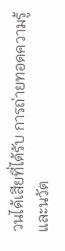วนได้เสียที่ได้รับ การถ่ายทอดความรู้และนวัต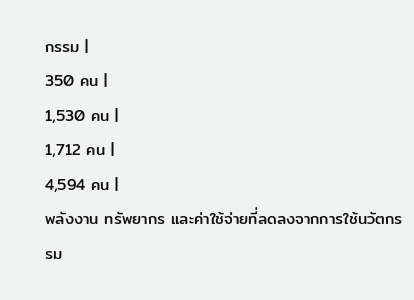กรรม |
350 คน |
1,530 คน |
1,712 คน |
4,594 คน |
พลังงาน ทรัพยากร และค่าใช้จ่ายที่ลดลงจากการใช้นวัตกรรม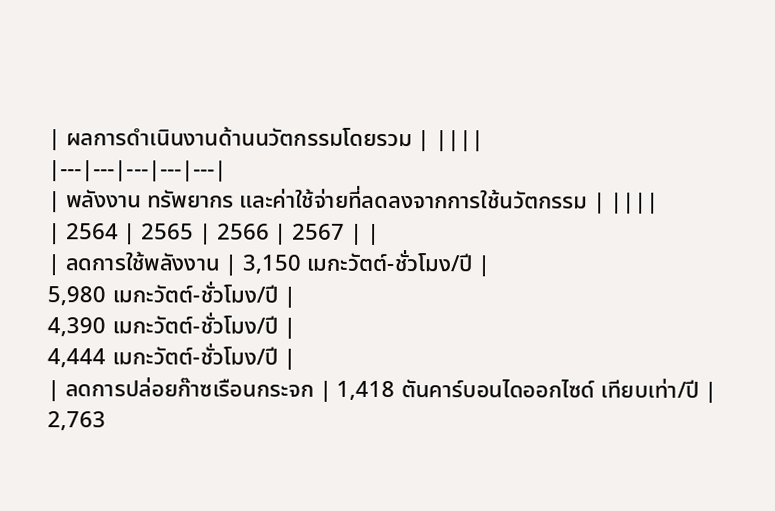| ผลการดำเนินงานด้านนวัตกรรมโดยรวม | ||||
|---|---|---|---|---|
| พลังงาน ทรัพยากร และค่าใช้จ่ายที่ลดลงจากการใช้นวัตกรรม | ||||
| 2564 | 2565 | 2566 | 2567 | |
| ลดการใช้พลังงาน | 3,150 เมกะวัตต์-ชั่วโมง/ปี |
5,980 เมกะวัตต์-ชั่วโมง/ปี |
4,390 เมกะวัตต์-ชั่วโมง/ปี |
4,444 เมกะวัตต์-ชั่วโมง/ปี |
| ลดการปล่อยก๊าซเรือนกระจก | 1,418 ตันคาร์บอนไดออกไซด์ เทียบเท่า/ปี |
2,763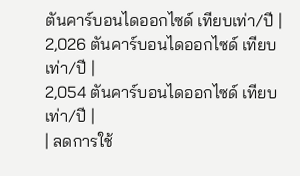ตันคาร์บอนไดออกไซด์ เทียบเท่า/ปี |
2,026 ตันคาร์บอนไดออกไซด์ เทียบเท่า/ปี |
2,054 ตันคาร์บอนไดออกไซด์ เทียบเท่า/ปี |
| ลดการใช้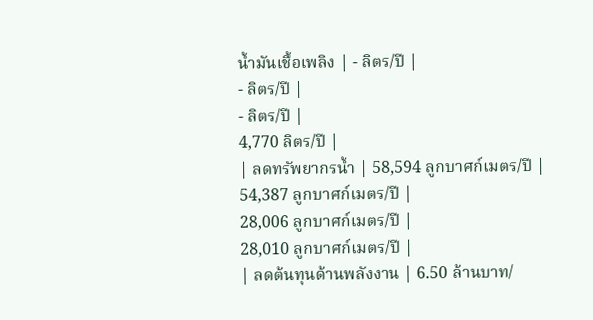น้ำมันเชื้อเพลิง | - ลิตร/ปี |
- ลิตร/ปี |
- ลิตร/ปี |
4,770 ลิตร/ปี |
| ลดทรัพยากรน้ำ | 58,594 ลูกบาศก์เมตร/ปี |
54,387 ลูกบาศก์เมตร/ปี |
28,006 ลูกบาศก์เมตร/ปี |
28,010 ลูกบาศก์เมตร/ปี |
| ลดต้นทุนด้านพลังงาน | 6.50 ล้านบาท/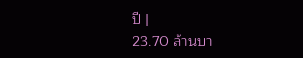ปี |
23.70 ล้านบา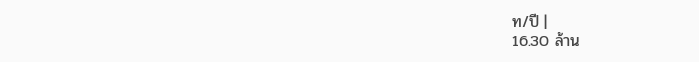ท/ปี |
16.30 ล้าน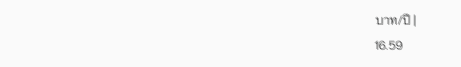บาท/ปี |
16.59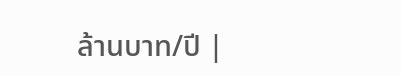ล้านบาท/ปี |